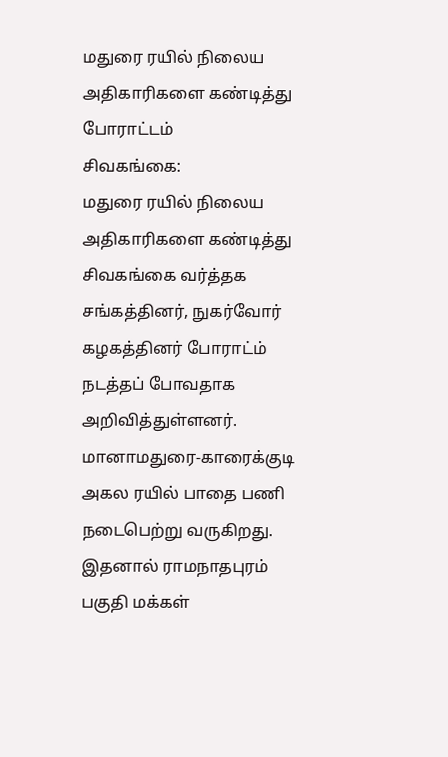மதுரை ரயில் நிலைய அதிகாரிகளை கண்டித்து போராட்டம்
சிவகங்கை:
மதுரை ரயில் நிலைய அதிகாரிகளை கண்டித்து சிவகங்கை வர்த்தக சங்கத்தினர், நுகர்வோர் கழகத்தினர் போராட்ம் நடத்தப் போவதாக அறிவித்துள்ளனர்.
மானாமதுரை-காரைக்குடி அகல ரயில் பாதை பணி நடைபெற்று வருகிறது. இதனால் ராமநாதபுரம் பகுதி மக்கள்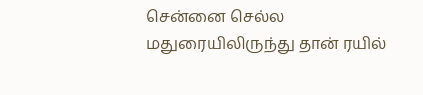சென்னை செல்ல மதுரையிலிருந்து தான் ரயில்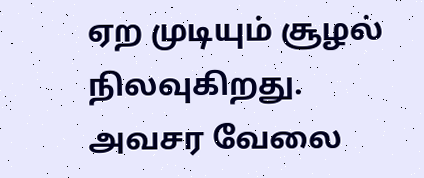ஏற முடியும் சூழல் நிலவுகிறது.
அவசர வேலை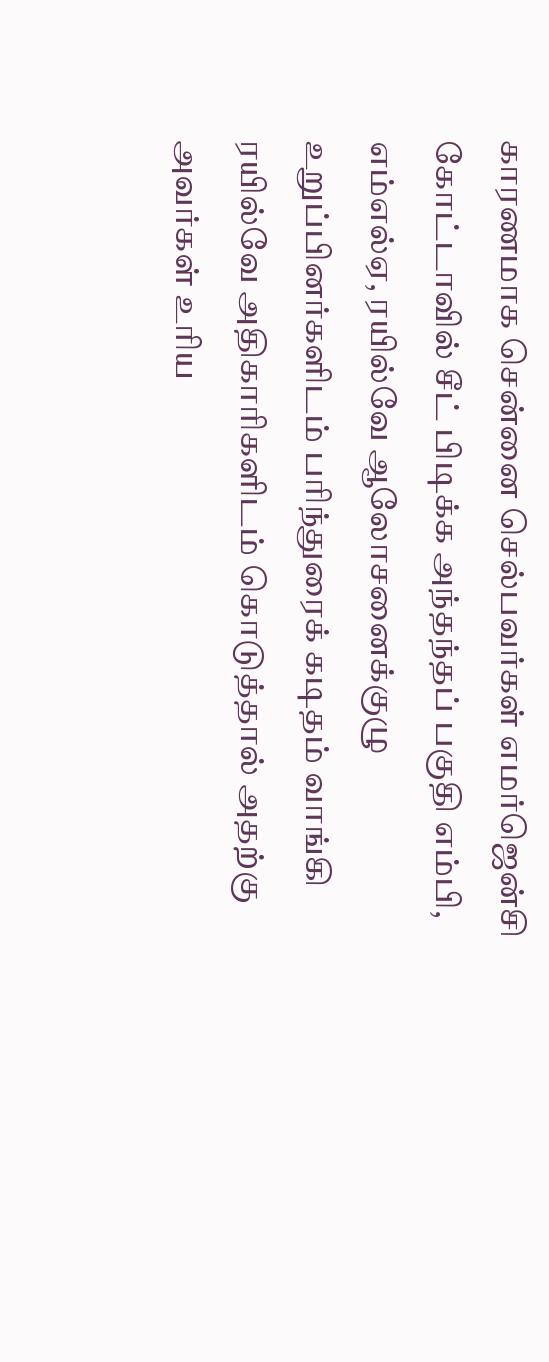காரணமாக சென்னை செல்பவர்கள் எமர்ஜென்சி கோட்டாவில் சீட் பிடிக்க அந்தந்தப் பகுதி எம்பி, எம்எல்ஏ, ரயில்வே ஆலோசனைக்குழு உறுப்பினர்களிடம் பரிந்துரைக் கடிதம் வாங்கி ரயில்வே அதிகாரிகளிடம் கொடுத்தால் அதற்கு அவர்கள் உரிய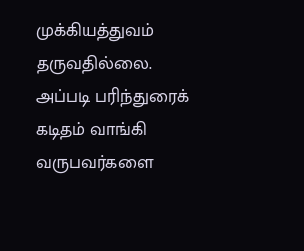முக்கியத்துவம் தருவதில்லை.
அப்படி பரிந்துரைக் கடிதம் வாங்கி வருபவர்களை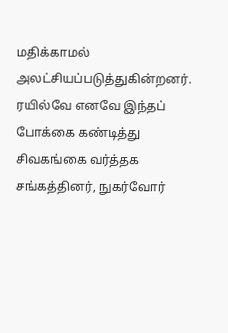மதிக்காமல் அலட்சியப்படுத்துகின்றனர்.
ரயில்வே எனவே இந்தப் போக்கை கண்டித்து சிவகங்கை வர்த்தக சங்கத்தினர், நுகர்வோர்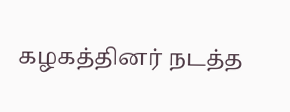கழகத்தினர் நடத்த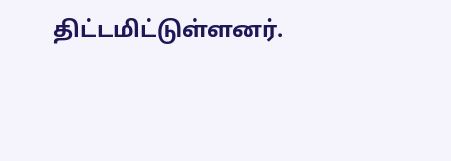திட்டமிட்டுள்ளனர்.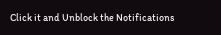Click it and Unblock the Notifications